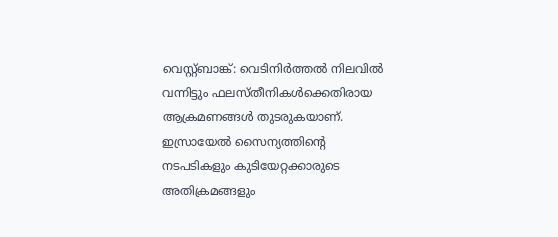വെസ്റ്റ്ബാങ്ക്: വെടിനിർത്തൽ നിലവിൽ വന്നിട്ടും ഫലസ്തീനികൾക്കെതിരായ ആക്രമണങ്ങൾ തുടരുകയാണ്. ഇസ്രായേൽ സൈന്യത്തിന്റെ നടപടികളും കുടിയേറ്റക്കാരുടെ അതിക്രമങ്ങളും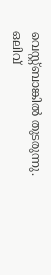വെസ്റ്റ്ബാങ്കിൽ തുടരുന്നു.
ഒലിവ്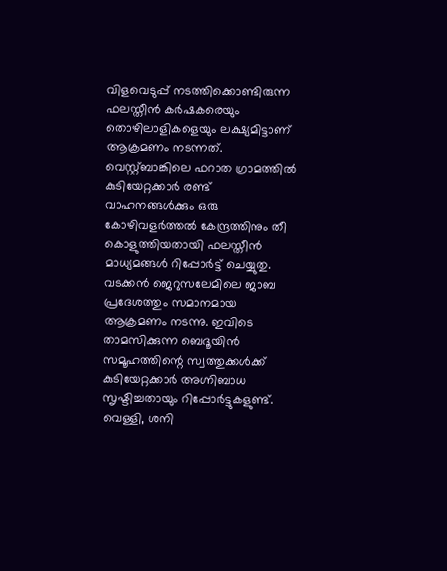വിളവെടുപ്പ് നടത്തിക്കൊണ്ടിരുന്ന ഫലസ്തീൻ കർഷകരെയും തൊഴിലാളികളെയും ലക്ഷ്യമിട്ടാണ് ആക്രമണം നടന്നത്. വെസ്റ്റ്ബാങ്കിലെ ഫറാത ഗ്രാമത്തിൽ കുടിയേറ്റക്കാർ രണ്ട് വാഹനങ്ങൾക്കും ഒരു കോഴിവളർത്തൽ കേന്ദ്രത്തിനും തീ കൊളുത്തിയതായി ഫലസ്തീൻ മാധ്യമങ്ങൾ റിപ്പോർട്ട് ചെയ്യുതു.
വടക്കൻ ജെറുസലേമിലെ ജാബ പ്രദേശത്തും സമാനമായ ആക്രമണം നടന്നു. ഇവിടെ താമസിക്കുന്ന ബെദൂയിൻ സമൂഹത്തിന്റെ സ്വത്തുക്കൾക്ക് കുടിയേറ്റക്കാർ അഗ്നിബാധ സൃഷ്ടിച്ചതായും റിപ്പോർട്ടുകളുണ്ട്.
വെള്ളി, ശനി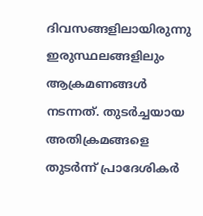ദിവസങ്ങളിലായിരുന്നു ഇരുസ്ഥലങ്ങളിലും ആക്രമണങ്ങൾ നടന്നത്. തുടർച്ചയായ അതിക്രമങ്ങളെ തുടർന്ന് പ്രാദേശികർ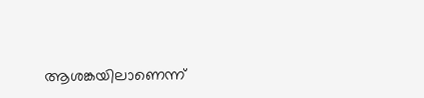ആശങ്കയിലാണെന്ന്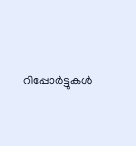റിപ്പോർട്ടുകൾ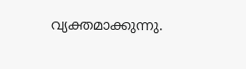വ്യക്തമാക്കുന്നു.